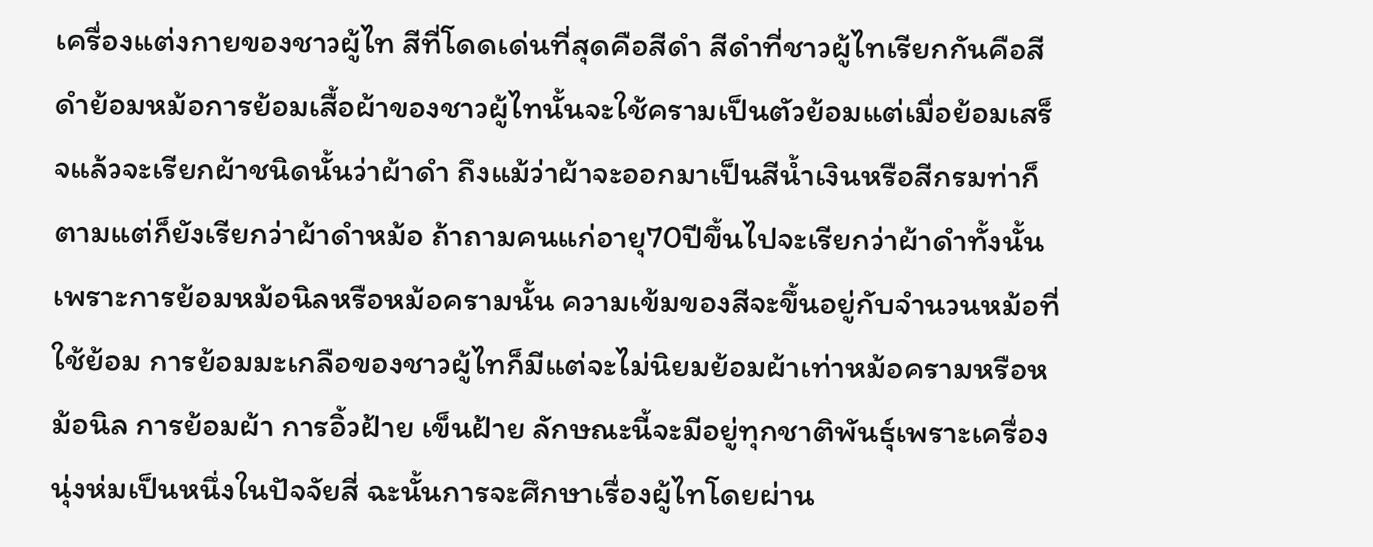เครื่องแต่งกายของชาวผู้ไท สีที่โดดเด่นที่สุดคือสีดำ สีดำที่ชาวผู้ไทเรียกกันคือสีดำย้อมหม้อการย้อมเสื้อผ้าของชาวผู้ไทนั้นจะใช้ครามเป็นตัวย้อมแต่เมื่อย้อมเสร็จแล้วจะเรียกผ้าชนิดนั้นว่าผ้าดำ ถึงแม้ว่าผ้าจะออกมาเป็นสีน้ำเงินหรือสีกรมท่าก็ตามแต่ก็ยังเรียกว่าผ้าดำหม้อ ถ้าถามคนแก่อายุ70ปีขึ้นไปจะเรียกว่าผ้าดำทั้งนั้น เพราะการย้อมหม้อนิลหรือหม้อครามนั้น ความเข้มของสีจะขึ้นอยู่กับจำนวนหม้อที่ใช้ย้อม การย้อมมะเกลือของชาวผู้ไทก็มีแต่จะไม่นิยมย้อมผ้าเท่าหม้อครามหรือหม้อนิล การย้อมผ้า การอิ้วฝ้าย เข็นฝ้าย ลักษณะนี้จะมีอยู่ทุกชาติพันธุ์เพราะเครื่องนุ่งห่มเป็นหนึ่งในปัจจัยสี่ ฉะนั้นการจะศึกษาเรื่องผู้ไทโดยผ่าน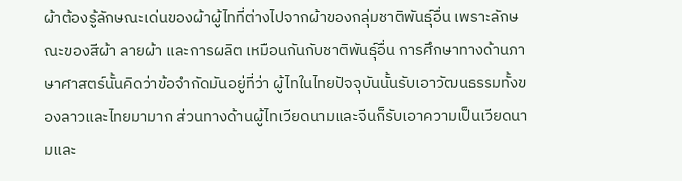ผ้าต้องรู้ลักษณะเด่นของผ้าผู้ไทที่ต่างไปจากผ้าของกลุ่มชาติพันธุ์อื่น เพราะลักษณะของสีผ้า ลายผ้า และการผลิต เหมือนกันกับชาติพันธุ์อื่น การศึกษาทางด้านภาษาศาสตร์นั้นคิดว่าข้อจำกัดมันอยู่ที่ว่า ผู้ไทในไทยปัจจุบันนั้นรับเอาวัฒนธรรมทั้งของลาวและไทยมามาก ส่วนทางด้านผู้ไทเวียดนามและจีนก็รับเอาความเป็นเวียดนามและ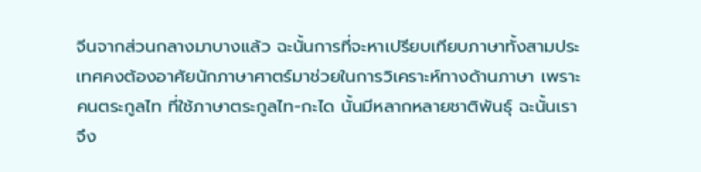จีนจากส่วนกลางมาบางแล้ว ฉะนั้นการที่จะหาเปรียบเทียบภาษาทั้งสามประเทศคงต้องอาศัยนักภาษาศาตร์มาช่วยในการวิเคราะห์ทางด้านภาษา เพราะคนตระกูลไท ที่ใช้ภาษาตระกูลไท-กะได นั้นมีหลากหลายชาติพันธุ์ ฉะนั้นเราจึง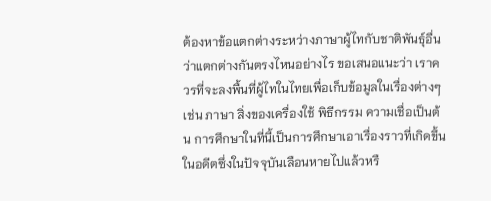ต้องหาข้อแตกต่างระหว่างภาษาผู้ไทกับชาติพันธุ์อื่นว่าแตกต่างกันตรงไหนอย่างไร ขอเสนอแนะว่า เราควรที่จะลงพื้นที่ผู้ไทในไทยเพื่อเก็บข้อมูลในเรื่องต่างๆ เช่น ภาษา สิ่งของเครื่องใช้ พิธีกรรม ความเชื่อเป็นต้น การศึกษาในที่นี้เป็นการศึกษาเอาเรื่องราวที่เกิดขึ้นในอดีตซึ่งในปัจจุบันเลือนหายไปแล้วหรื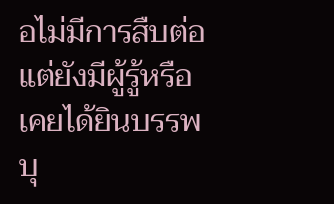อไม่มีการสืบต่อแต่ยังมีผู้รู้หรือเคยได้ยินบรรพบุ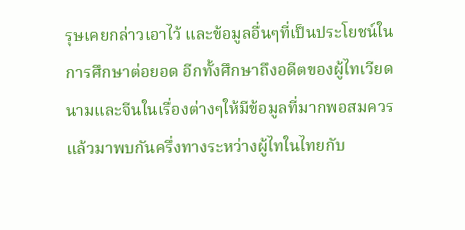รุษเคยกล่าวเอาไว้ และข้อมูลอื่นๆที่เป็นประโยชน์ในการศึกษาต่อยอด อีกทั้งศึกษาถึงอดีตของผู้ไทเวียดนามและจีนในเรื่องต่างๆให้มีข้อมูลที่มากพอสมควร แล้วมาพบกันครึ่งทางระหว่างผู้ไทในไทยกับ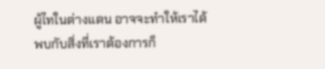ผู้ไทในต่างแดน อาจจะทำให้เราได้พบกับสิ่งที่เราต้องการก็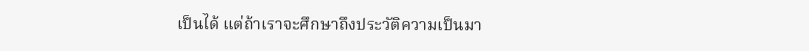เป็นได้ แต่ถ้าเราจะศึกษาถึงประวัติความเป็นมา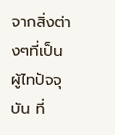จากสิ่งต่างๆที่เป็นผู้ไทปัจจุบัน ที่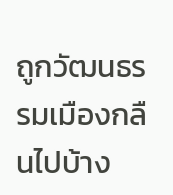ถูกวัฒนธรรมเมืองกลืนไปบ้าง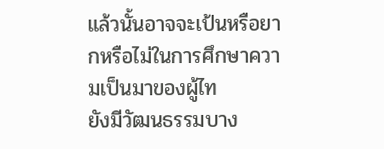แล้วนั้นอาจจะเป้นหรือยากหรือไม่ในการศึกษาความเป็นมาของผู้ไท
ยังมีวัฒนธรรมบาง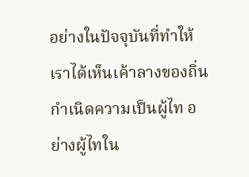อย่างในปัจจุบันที่ทำให้เราได้เห็นเค้าลางของถิ่นกำเนิดความเป็นผู้ไท อย่างผู้ไทใน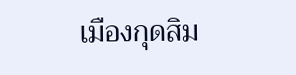เมืองกุดสิม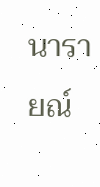นารายณ์